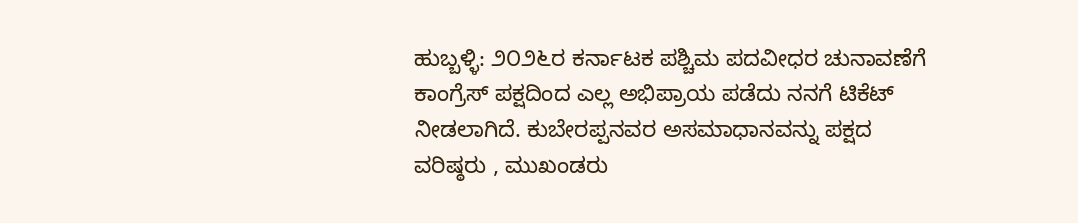ಹುಬ್ಬಳ್ಳಿ: ೨೦೨೬ರ ಕರ್ನಾಟಕ ಪಶ್ಚಿಮ ಪದವೀಧರ ಚುನಾವಣೆಗೆ ಕಾಂಗ್ರೆಸ್ ಪಕ್ಷದಿಂದ ಎಲ್ಲ ಅಭಿಪ್ರಾಯ ಪಡೆದು ನನಗೆ ಟಿಕೆಟ್ ನೀಡಲಾಗಿದೆ. ಕುಬೇರಪ್ಪನವರ ಅಸಮಾಧಾನವನ್ನು ಪಕ್ಷದ ವರಿಷ್ಠರು , ಮುಖಂಡರು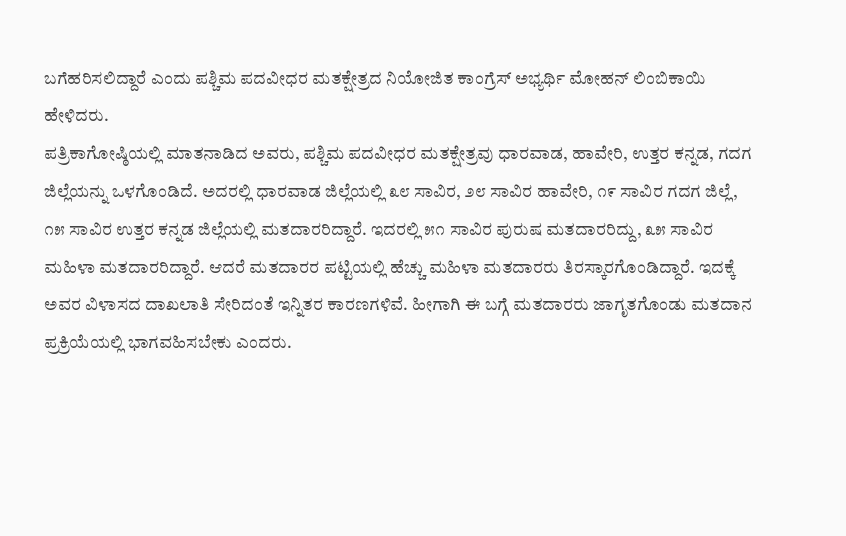ಬಗೆಹರಿಸಲಿದ್ದಾರೆ ಎಂದು ಪಶ್ಚಿಮ ಪದವೀಧರ ಮತಕ್ಷೇತ್ರದ ನಿಯೋಜಿತ ಕಾಂಗ್ರೆಸ್ ಅಭ್ಯರ್ಥಿ ಮೋಹನ್ ಲಿಂಬಿಕಾಯಿ ಹೇಳಿದರು.
ಪತ್ರಿಕಾಗೋಷ್ಠಿಯಲ್ಲಿ ಮಾತನಾಡಿದ ಅವರು, ಪಶ್ಚಿಮ ಪದವೀಧರ ಮತಕ್ಷೇತ್ರವು ಧಾರವಾಡ, ಹಾವೇರಿ, ಉತ್ತರ ಕನ್ನಡ, ಗದಗ ಜಿಲ್ಲೆಯನ್ನು ಒಳಗೊಂಡಿದೆ. ಅದರಲ್ಲಿ ಧಾರವಾಡ ಜಿಲ್ಲೆಯಲ್ಲಿ ೩೮ ಸಾವಿರ, ೨೮ ಸಾವಿರ ಹಾವೇರಿ, ೧೯ ಸಾವಿರ ಗದಗ ಜಿಲ್ಲೆ, ೧೫ ಸಾವಿರ ಉತ್ತರ ಕನ್ನಡ ಜಿಲ್ಲೆಯಲ್ಲಿ ಮತದಾರರಿದ್ದಾರೆ. ಇದರಲ್ಲಿ ೫೧ ಸಾವಿರ ಪುರುಷ ಮತದಾರರಿದ್ದು, ೩೫ ಸಾವಿರ ಮಹಿಳಾ ಮತದಾರರಿದ್ದಾರೆ. ಆದರೆ ಮತದಾರರ ಪಟ್ಟಿಯಲ್ಲಿ ಹೆಚ್ಚು ಮಹಿಳಾ ಮತದಾರರು ತಿರಸ್ಕಾರಗೊಂಡಿದ್ದಾರೆ. ಇದಕ್ಕೆ ಅವರ ವಿಳಾಸದ ದಾಖಲಾತಿ ಸೇರಿದಂತೆ ಇನ್ನಿತರ ಕಾರಣಗಳಿವೆ. ಹೀಗಾಗಿ ಈ ಬಗ್ಗೆ ಮತದಾರರು ಜಾಗೃತಗೊಂಡು ಮತದಾನ ಪ್ರಕ್ರಿಯೆಯಲ್ಲಿ ಭಾಗವಹಿಸಬೇಕು ಎಂದರು.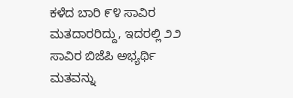ಕಳೆದ ಬಾರಿ ೯೪ ಸಾವಿರ ಮತದಾರರಿದ್ದು, ಇದರಲ್ಲಿ ೨೨ ಸಾವಿರ ಬಿಜೆಪಿ ಅಭ್ಯರ್ಥಿ ಮತವನ್ನು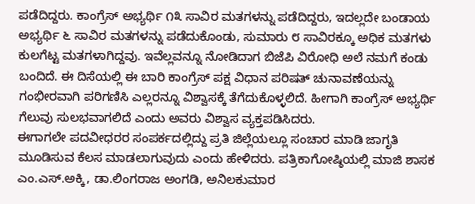ಪಡೆದಿದ್ದರು. ಕಾಂಗ್ರೆಸ್ ಅಭ್ಯರ್ಥಿ ೧೩ ಸಾವಿರ ಮತಗಳನ್ನು ಪಡೆದಿದ್ದರು, ಇದಲ್ಲದೇ ಬಂಡಾಯ ಅಭ್ಯರ್ಥಿ ೬ ಸಾವಿರ ಮತಗಳನ್ನು ಪಡೆದುಕೊಂಡು, ಸುಮಾರು ೮ ಸಾವಿರಕ್ಕೂ ಅಧಿಕ ಮತಗಳು ಕುಲಗೆಟ್ಟ ಮತಗಳಾಗಿದ್ದವು. ಇವೆಲ್ಲವನ್ನೂ ನೋಡಿದಾಗ ಬಿಜೆಪಿ ವಿರೋಧಿ ಅಲೆ ನಮಗೆ ಕಂಡು ಬಂದಿದೆ. ಈ ದಿಸೆಯಲ್ಲಿ ಈ ಬಾರಿ ಕಾಂಗ್ರೆಸ್ ಪಕ್ಷ ವಿಧಾನ ಪರಿಷತ್ ಚುನಾವಣೆಯನ್ನು ಗಂಭೀರವಾಗಿ ಪರಿಗಣಿಸಿ ಎಲ್ಲರನ್ನೂ ವಿಶ್ವಾಸಕ್ಕೆ ತೆಗೆದುಕೊಳ್ಳಲಿದೆ. ಹೀಗಾಗಿ ಕಾಂಗ್ರೆಸ್ ಅಭ್ಯರ್ಥಿ ಗೆಲುವು ಸುಲಭವಾಗಲಿದೆ ಎಂದು ಅವರು ವಿಶ್ವಾಸ ವ್ಯಕ್ತಪಡಿಸಿದರು.
ಈಗಾಗಲೇ ಪದವೀಧರರ ಸಂಪರ್ಕದಲ್ಲಿದ್ದು ಪ್ರತಿ ಜಿಲ್ಲೆಯಲ್ಲೂ ಸಂಚಾರ ಮಾಡಿ ಜಾಗೃತಿ ಮೂಡಿಸುವ ಕೆಲಸ ಮಾಡಲಾಗುವುದು ಎಂದು ಹೇಳಿದರು. ಪತ್ರಿಕಾಗೋಷ್ಠಿಯಲ್ಲಿ ಮಾಜಿ ಶಾಸಕ ಎಂ.ಎಸ್.ಅಕ್ಕಿ, ಡಾ.ಲಿಂಗರಾಜ ಅಂಗಡಿ, ಅನಿಲಕುಮಾರ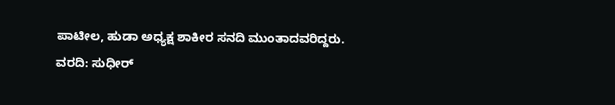ಪಾಟೀಲ, ಹುಡಾ ಅಧ್ಯಕ್ಷ ಶಾಕೀರ ಸನದಿ ಮುಂತಾದವರಿದ್ದರು.
ವರದಿ: ಸುಧೀರ್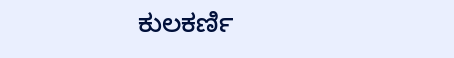ಕುಲಕರ್ಣಿ